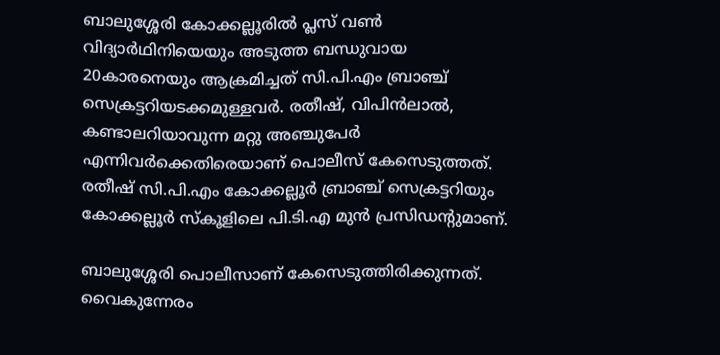ബാലുശ്ശേരി കോക്കല്ലൂരില്‍ പ്ലസ് വണ്‍ വിദ്യാർഥിനിയെയും അടുത്ത ബന്ധുവായ 20കാരനെയും ആക്രമിച്ചത് സി.പി.എം ബ്രാഞ്ച് സെക്രട്ടറിയടക്കമുള്ളവർ. രതീഷ്, വിപിന്‍ലാല്‍, കണ്ടാലറിയാവുന്ന മറ്റു അഞ്ചുപേര്‍ എന്നിവര്‍ക്കെതിരെയാണ് പൊലീസ് കേസെടുത്തത്. രതീഷ് സി.പി.എം കോക്കല്ലൂർ ബ്രാഞ്ച് സെക്രട്ടറിയും കോക്കല്ലൂർ സ്കൂളിലെ പി.ടി.എ മുൻ പ്രസിഡന്‍റുമാണ്.

ബാലുശ്ശേരി പൊലീസാണ് കേസെടുത്തിരിക്കുന്നത്. വൈകുന്നേരം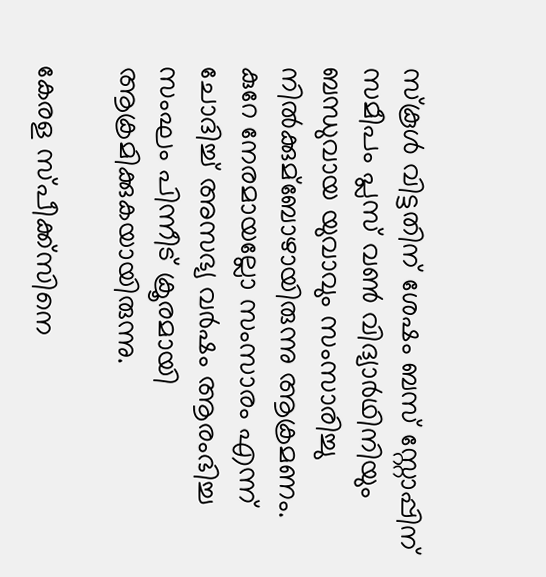സ്കൂള്‍ വിട്ടതിന് ശേഷം ബസ് സ്റ്റോപ്പിന് സമീപം പ്ലസ് വണ്‍ വിദ്യാർഥിനിയും ബന്ധുവായ യുവാവും സംസാരിച്ചു നില്‍ക്കുമ്ബോഴായിരുന്നു ആക്രമണം. കുറേ നേരമായല്ലോ സംസാരം എന്ന് ചോദിച്ച്‌ അസഭ്യ വർഷം ആരംഭിച്ച സംഘം പിന്നീട് ക്രൂരമായി ആക്രമിക്കുകയായിരുന്നു.

കേരള സ്പീക്ക്സിനെ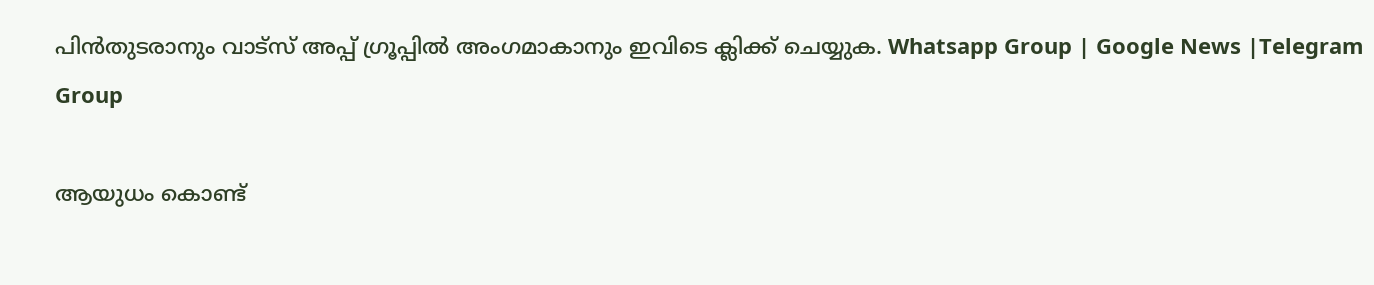പിൻതുടരാനും വാട്സ് അപ്പ് ഗ്രൂപ്പിൽ അംഗമാകാനും ഇവിടെ ക്ലിക്ക് ചെയ്യുക. Whatsapp Group | Google News |Telegram Group

ആയുധം കൊണ്ട്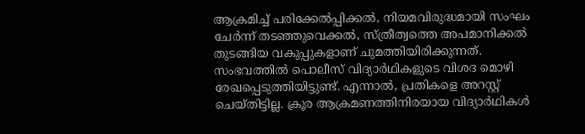ആക്രമിച്ച്‌ പരിക്കേല്‍പ്പിക്കല്‍, നിയമവിരുദ്ധമായി സംഘം ചേര്‍ന്ന് തടഞ്ഞുവെക്കല്‍, സ്ത്രീത്വത്തെ അപമാനിക്കല്‍ തുടങ്ങിയ വകുപ്പുകളാണ് ചുമത്തിയിരിക്കുന്നത്. സംഭവത്തില്‍ പൊലീസ് വിദ്യാർഥികളുടെ വിശദ മൊഴി രേഖപ്പെടുത്തിയിട്ടുണ്ട്. എന്നാല്‍, പ്രതികളെ അറസ്റ്റ് ചെയ്തിട്ടില്ല. ക്രൂര ആക്രമണത്തിനിരയായ വിദ്യാർഥികള്‍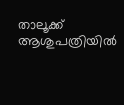താലൂക്ക് ആശുപത്രിയില്‍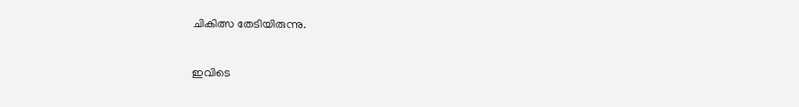ചികിത്സ തേടിയിരുന്നു.

ഇവിടെ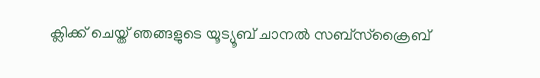ക്ലിക്ക് ചെയ്ത് ഞങ്ങളുടെ യൂട്യൂബ് ചാനൽ സബ്സ്ക്രൈബ്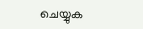ചെയ്യുക